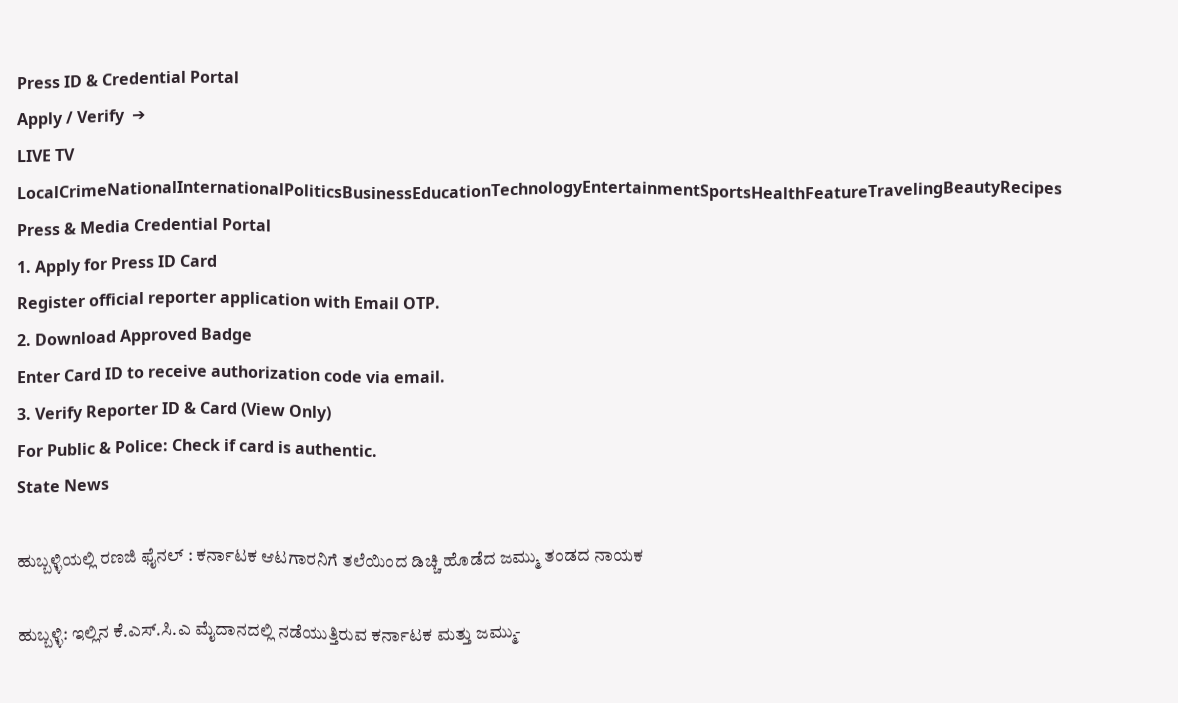Press ID & Credential Portal
Apply / Verify  ➔
LIVE TV LocalCrimeNationalInternationalPoliticsBusinessEducationTechnologyEntertainmentSportsHealthFeatureTravelingBeautyRecipes
Press & Media Credential Portal
1. Apply for Press ID Card
Register official reporter application with Email OTP.
2. Download Approved Badge
Enter Card ID to receive authorization code via email.
3. Verify Reporter ID & Card (View Only)
For Public & Police: Check if card is authentic.
State News

ಹುಬ್ಬಳ್ಳಿಯಲ್ಲಿ ರಣಜಿ ಫೈನಲ್ : ಕರ್ನಾಟಕ ಆಟಗಾರನಿಗೆ ತಲೆಯಿಂದ ಡಿಚ್ಚಿ ಹೊಡೆದ ಜಮ್ಮು ತಂಡದ ನಾಯಕ

ಹುಬ್ಬಳ್ಳಿ: ಇಲ್ಲಿನ ಕೆ.ಎಸ್.ಸಿ.ಎ ಮೈದಾನದಲ್ಲಿ ನಡೆಯುತ್ತಿರುವ ಕರ್ನಾಟಕ ಮತ್ತು ಜಮ್ಮು-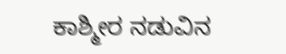ಕಾಶ್ಮೀರ ನಡುವಿನ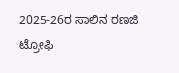2025-26ರ ಸಾಲಿನ ರಣಜಿ ಟ್ರೋಫಿ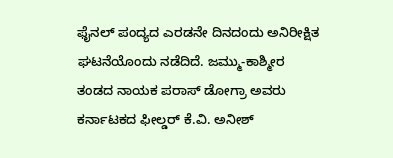ಫೈನಲ್ ಪಂದ್ಯದ ಎರಡನೇ ದಿನದಂದು ಅನಿರೀಕ್ಷಿತ ಘಟನೆಯೊಂದು ನಡೆದಿದೆ. ಜಮ್ಮು-ಕಾಶ್ಮೀರ ತಂಡದ ನಾಯಕ ಪರಾಸ್ ಡೋಗ್ರಾ ಅವರು ಕರ್ನಾಟಕದ ಫೀಲ್ಡರ್ ಕೆ.ವಿ. ಅನೀಶ್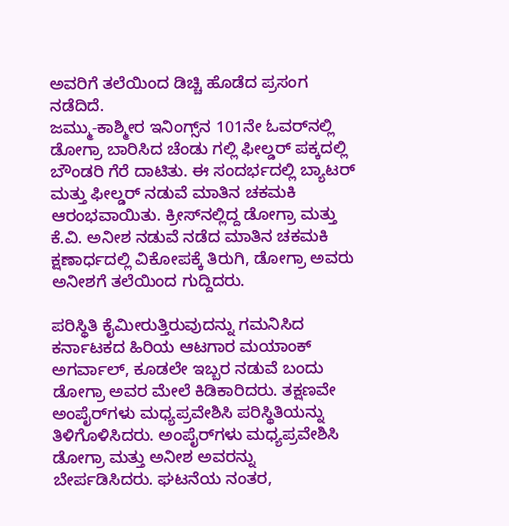ಅವರಿಗೆ ತಲೆಯಿಂದ ಡಿಚ್ಚಿ ಹೊಡೆದ ಪ್ರಸಂಗ ನಡೆದಿದೆ.
ಜಮ್ಮು-ಕಾಶ್ಮೀರ ಇನಿಂಗ್ಸ್‌ನ 101ನೇ ಓವರ್‌ನಲ್ಲಿ ಡೋಗ್ರಾ ಬಾರಿಸಿದ ಚೆಂಡು ಗಲ್ಲಿ ಫೀಲ್ಡರ್ ಪಕ್ಕದಲ್ಲಿ ಬೌಂಡರಿ ಗೆರೆ ದಾಟಿತು. ಈ ಸಂದರ್ಭದಲ್ಲಿ ಬ್ಯಾಟರ್ ಮತ್ತು ಫೀಲ್ಡರ್ ನಡುವೆ ಮಾತಿನ ಚಕಮಕಿ ಆರಂಭವಾಯಿತು. ಕ್ರೀಸ್‌ನಲ್ಲಿದ್ದ ಡೋಗ್ರಾ ಮತ್ತು ಕೆ.ವಿ. ಅನೀಶ ನಡುವೆ ನಡೆದ ಮಾತಿನ ಚಕಮಕಿ ಕ್ಷಣಾರ್ಧದಲ್ಲಿ ವಿಕೋಪಕ್ಕೆ ತಿರುಗಿ, ಡೋಗ್ರಾ ಅವರು ಅನೀಶಗೆ ತಲೆಯಿಂದ ಗುದ್ದಿದರು.

ಪರಿಸ್ಥಿತಿ ಕೈಮೀರುತ್ತಿರುವುದನ್ನು ಗಮನಿಸಿದ ಕರ್ನಾಟಕದ ಹಿರಿಯ ಆಟಗಾರ ಮಯಾಂಕ್ ಅಗರ್ವಾಲ್, ಕೂಡಲೇ ಇಬ್ಬರ ನಡುವೆ ಬಂದು ಡೋಗ್ರಾ ಅವರ ಮೇಲೆ ಕಿಡಿಕಾರಿದರು. ತಕ್ಷಣವೇ ಅಂಪೈರ್‌ಗಳು ಮಧ್ಯಪ್ರವೇಶಿಸಿ ಪರಿಸ್ಥಿತಿಯನ್ನು ತಿಳಿಗೊಳಿಸಿದರು. ಅಂಪೈರ್‌ಗಳು ಮಧ್ಯಪ್ರವೇಶಿಸಿ ಡೋಗ್ರಾ ಮತ್ತು ಅನೀಶ ಅವರನ್ನು ಬೇರ್ಪಡಿಸಿದರು. ಘಟನೆಯ ನಂತರ,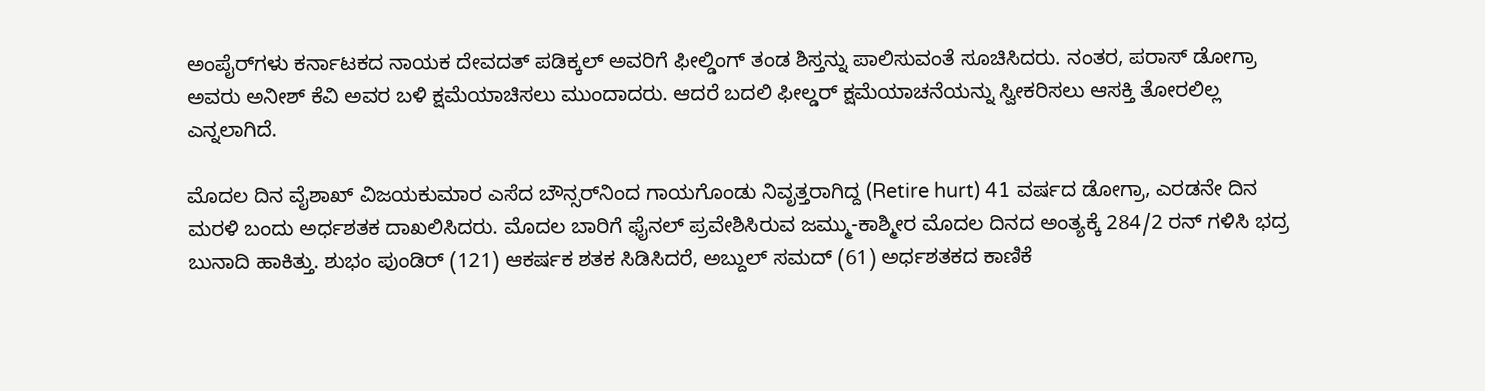ಅಂಪೈರ್‌ಗಳು ಕರ್ನಾಟಕದ ನಾಯಕ ದೇವದತ್ ಪಡಿಕ್ಕಲ್ ಅವರಿಗೆ ಫೀಲ್ಡಿಂಗ್ ತಂಡ ಶಿಸ್ತನ್ನು ಪಾಲಿಸುವಂತೆ ಸೂಚಿಸಿದರು. ನಂತರ, ಪರಾಸ್ ಡೋಗ್ರಾ ಅವರು ಅನೀಶ್ ಕೆವಿ ಅವರ ಬಳಿ ಕ್ಷಮೆಯಾಚಿಸಲು ಮುಂದಾದರು. ಆದರೆ ಬದಲಿ ಫೀಲ್ಡರ್ ಕ್ಷಮೆಯಾಚನೆಯನ್ನು ಸ್ವೀಕರಿಸಲು ಆಸಕ್ತಿ ತೋರಲಿಲ್ಲ ಎನ್ನಲಾಗಿದೆ.

ಮೊದಲ ದಿನ ವೈಶಾಖ್ ವಿಜಯಕುಮಾರ ಎಸೆದ ಬೌನ್ಸರ್‌ನಿಂದ ಗಾಯಗೊಂಡು ನಿವೃತ್ತರಾಗಿದ್ದ (Retire hurt) 41 ವರ್ಷದ ಡೋಗ್ರಾ, ಎರಡನೇ ದಿನ ಮರಳಿ ಬಂದು ಅರ್ಧಶತಕ ದಾಖಲಿಸಿದರು. ಮೊದಲ ಬಾರಿಗೆ ಫೈನಲ್ ಪ್ರವೇಶಿಸಿರುವ ಜಮ್ಮು-ಕಾಶ್ಮೀರ ಮೊದಲ ದಿನದ ಅಂತ್ಯಕ್ಕೆ 284/2 ರನ್ ಗಳಿಸಿ ಭದ್ರ ಬುನಾದಿ ಹಾಕಿತ್ತು. ಶುಭಂ ಪುಂಡಿರ್ (121) ಆಕರ್ಷಕ ಶತಕ ಸಿಡಿಸಿದರೆ, ಅಬ್ದುಲ್ ಸಮದ್ (61) ಅರ್ಧಶತಕದ ಕಾಣಿಕೆ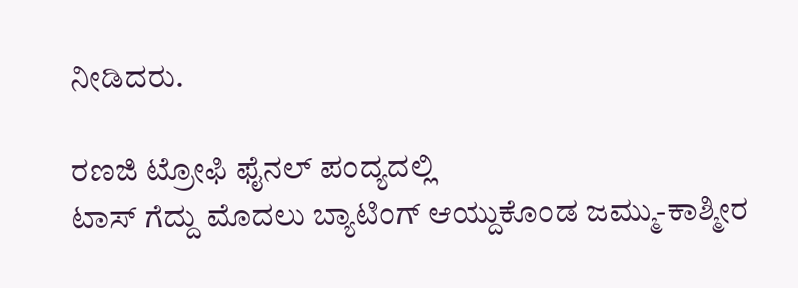ನೀಡಿದರು.

ರಣಜಿ ಟ್ರೋಫಿ ಫೈನಲ್ ಪಂದ್ಯದಲ್ಲಿ
ಟಾಸ್‌ ಗೆದ್ದು ಮೊದಲು ಬ್ಯಾಟಿಂಗ್ ಆಯ್ದುಕೊಂಡ ಜಮ್ಮು-ಕಾಶ್ಮೀರ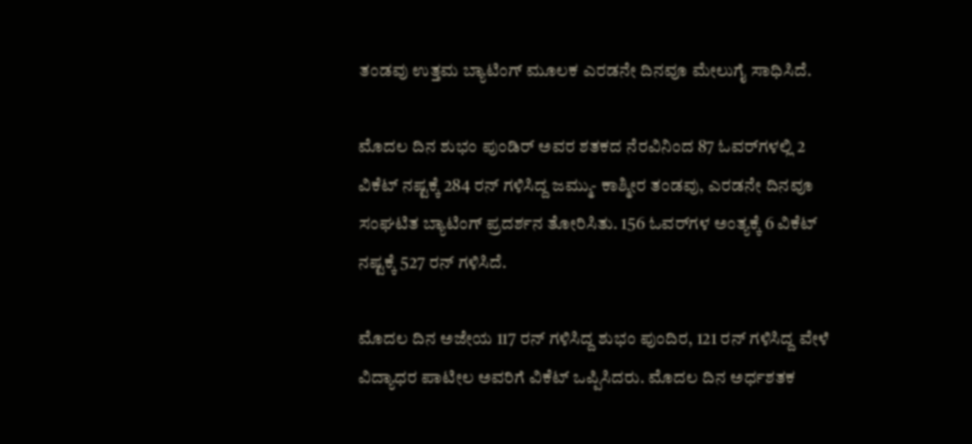ತಂಡವು ಉತ್ತಮ ಬ್ಯಾಟಿಂಗ್ ಮೂಲಕ ಎರಡನೇ ದಿನವೂ ಮೇಲುಗೈ ಸಾಧಿಸಿದೆ.

ಮೊದಲ ದಿನ ಶುಭಂ ಪುಂಡಿರ್ ಅವರ ಶತಕದ ನೆರವಿನಿಂದ 87 ಓವರ್‌ಗಳಲ್ಲಿ 2 ವಿಕೆಟ್ ನಷ್ಟಕ್ಕೆ 284 ರನ್ ಗಳಿಸಿದ್ದ ಜಮ್ಮು- ಕಾಶ್ಮೀರ ತಂಡವು, ಎರಡನೇ ದಿನವೂ ಸಂಘಟಿತ ಬ್ಯಾಟಿಂಗ್ ಪ್ರದರ್ಶನ ತೋರಿಸಿತು. 156 ಓವರ್‌ಗಳ ಅಂತ್ಯಕ್ಕೆ 6 ವಿಕೆಟ್ ನಷ್ಟಕ್ಕೆ 527 ರನ್ ಗಳಿಸಿದೆ.

ಮೊದಲ ದಿನ ಅಜೇಯ 117 ರನ್ ಗಳಿಸಿದ್ದ ಶುಭಂ ಪುಂದಿರ, 121 ರನ್ ಗಳಿಸಿದ್ದ ವೇಳೆ ವಿದ್ಯಾಧರ ಪಾಟೀಲ ಅವರಿಗೆ ವಿಕೆಟ್ ಒಪ್ಪಿಸಿದರು. ಮೊದಲ ದಿನ ಅರ್ಧಶತಕ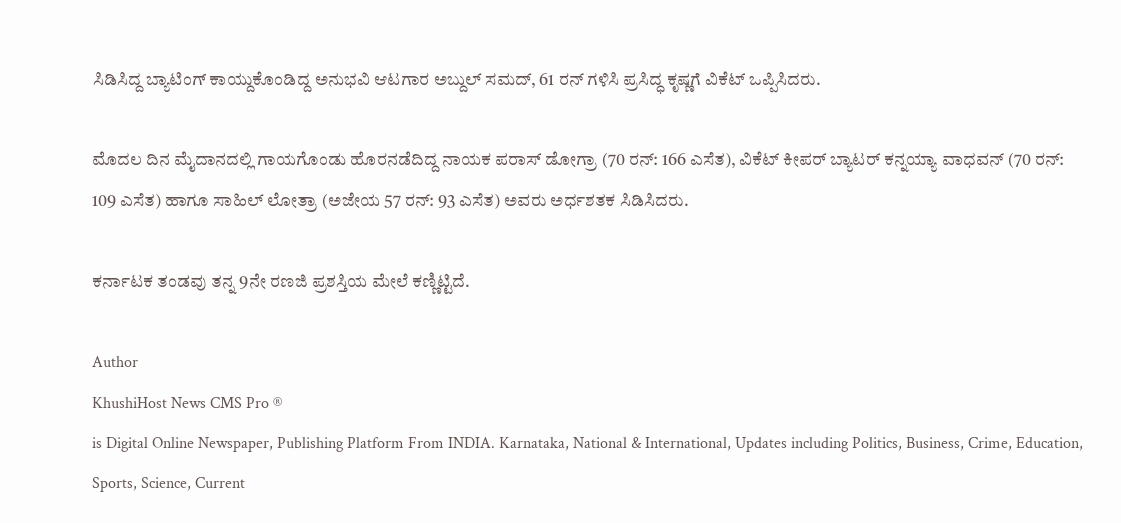ಸಿಡಿಸಿದ್ದ ಬ್ಯಾಟಿಂಗ್‌ ಕಾಯ್ದುಕೊಂಡಿದ್ದ ಅನುಭವಿ ಆಟಗಾರ ಅಬ್ದುಲ್ ಸಮದ್, 61 ರನ್ ಗಳಿಸಿ ಪ್ರಸಿದ್ಧ ಕೃಷ್ಣಗೆ ವಿಕೆಟ್ ಒಪ್ಪಿಸಿದರು.

ಮೊದಲ ದಿನ ಮೈದಾನದಲ್ಲಿ ಗಾಯಗೊಂಡು ಹೊರನಡೆದಿದ್ದ ನಾಯಕ ಪರಾಸ್ ಡೋಗ್ರಾ (70 ರನ್: 166 ಎಸೆತ), ವಿಕೆಟ್ ಕೀಪರ್ ಬ್ಯಾಟರ್ ಕನ್ನಯ್ಯಾ ವಾಧವನ್ (70 ರನ್: 109 ಎಸೆತ) ಹಾಗೂ ಸಾಹಿಲ್ ಲೋತ್ರಾ (ಅಜೇಯ 57 ರನ್: 93 ಎಸೆತ) ಅವರು ಅರ್ಧಶತಕ ಸಿಡಿಸಿದರು.

ಕರ್ನಾಟಕ ತಂಡವು ತನ್ನ 9ನೇ ರಣಜಿ ಪ್ರಶಸ್ತಿಯ ಮೇಲೆ ಕಣ್ಣಿಟ್ಟಿದೆ.

Author
KhushiHost News CMS Pro ®
is Digital Online Newspaper, Publishing Platform From INDIA. Karnataka, National & International, Updates including Politics, Business, Crime, Education, Sports, Science, Current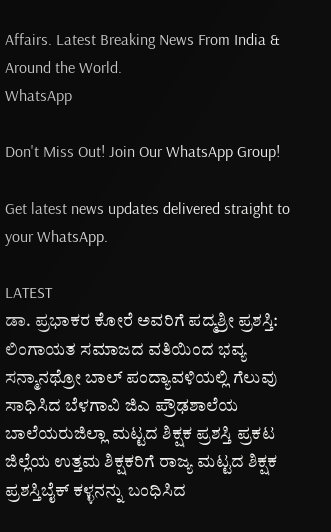Affairs. Latest Breaking News From India & Around the World.
WhatsApp

Don't Miss Out! Join Our WhatsApp Group!

Get latest news updates delivered straight to your WhatsApp.

LATEST
ಡಾ. ಪ್ರಭಾಕರ ಕೋರೆ ಅವರಿಗೆ ಪದ್ಮಶ್ರೀ ಪ್ರಶಸ್ತಿ: ಲಿಂಗಾಯತ ಸಮಾಜದ ವತಿಯಿಂದ ಭವ್ಯ ಸನ್ಮಾನಥ್ರೋ ಬಾಲ್ ಪಂದ್ಯಾವಳಿಯಲ್ಲಿ ಗೆಲುವು ಸಾಧಿಸಿದ ಬೆಳಗಾವಿ ಜಿಎ ಪ್ರೌಢಶಾಲೆಯ ಬಾಲೆಯರುಜಿಲ್ಲಾ ಮಟ್ಟದ ಶಿಕ್ಷಕ ಪ್ರಶಸ್ತಿ ಪ್ರಕಟ ಜಿಲ್ಲೆಯ ಉತ್ತಮ ಶಿಕ್ಷಕರಿಗೆ ರಾಜ್ಯ ಮಟ್ಟದ ಶಿಕ್ಷಕ ಪ್ರಶಸ್ತಿಬೈಕ್ ಕಳ್ಳನನ್ನು ಬಂಧಿಸಿದ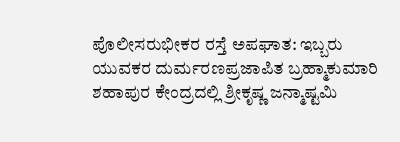ಪೊಲೀಸರುಭೀಕರ ರಸ್ತೆ ಅಪಘಾತ: ಇಬ್ಬರು ಯುವಕರ ದುರ್ಮರಣಪ್ರಜಾಪಿತ ಬ್ರಹ್ಮಾಕುಮಾರಿ ಶಹಾಪುರ ಕೇಂದ್ರದಲ್ಲಿ ಶ್ರೀಕೃಷ್ಣ ಜನ್ಮಾಷ್ಟಮಿ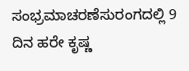ಸಂಭ್ರಮಾಚರಣೆಸುರಂಗದಲ್ಲಿ 9 ದಿನ ಹರೇ ಕೃಷ್ಣ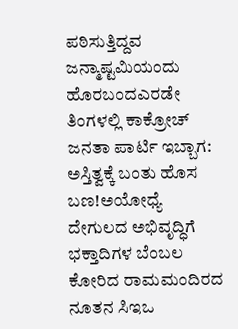ಪಠಿಸುತ್ತಿದ್ದವ ಜನ್ಮಾಷ್ಟಮಿಯಂದು ಹೊರಬಂದಎರಡೇ ತಿಂಗಳಲ್ಲಿ ಕಾಕ್ರೋಚ್ ಜನತಾ ಪಾರ್ಟಿ ಇಬ್ಬಾಗ: ಅಸ್ತಿತ್ವಕ್ಕೆ ಬಂತು ಹೊಸ ಬಣ!ಅಯೋಧ್ಯೆ ದೇಗುಲದ ಅಭಿವೃದ್ಧಿಗೆ ಭಕ್ತಾದಿಗಳ ಬೆಂಬಲ ಕೋರಿದ ರಾಮಮಂದಿರದ ನೂತನ ಸಿಇಒ